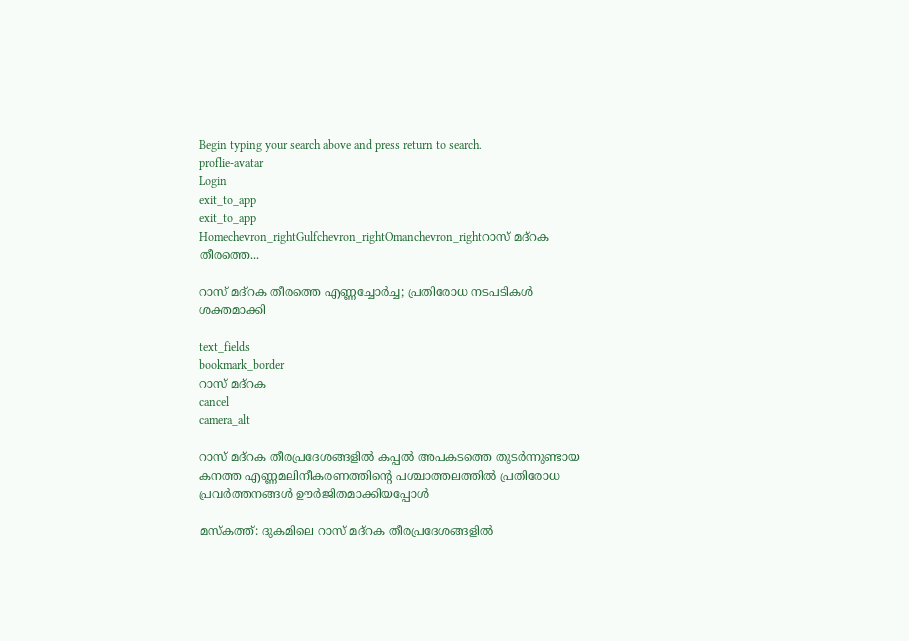Begin typing your search above and press return to search.
proflie-avatar
Login
exit_to_app
exit_to_app
Homechevron_rightGulfchevron_rightOmanchevron_rightറാസ് മദ്‌റക തീരത്തെ...

റാസ് മദ്‌റക തീരത്തെ എണ്ണച്ചോർച്ച; പ്രതിരോധ നടപടികൾ ശക്തമാക്കി

text_fields
bookmark_border
റാസ് മദ്‌റക
cancel
camera_alt

റാസ് മദ്‌റക തീരപ്രദേശങ്ങളിൽ കപ്പൽ അപകടത്തെ തുടർന്നുണ്ടായ കനത്ത എണ്ണമലിനീകരണത്തിന്റെ പശ്ചാത്തലത്തിൽ പ്രതിരോധ പ്രവർത്തനങ്ങൾ ഊർജിതമാക്കിയപ്പോൾ

മസ്‌കത്ത്: ദുകമിലെ റാസ് മദ്‌റക തീരപ്രദേശങ്ങളിൽ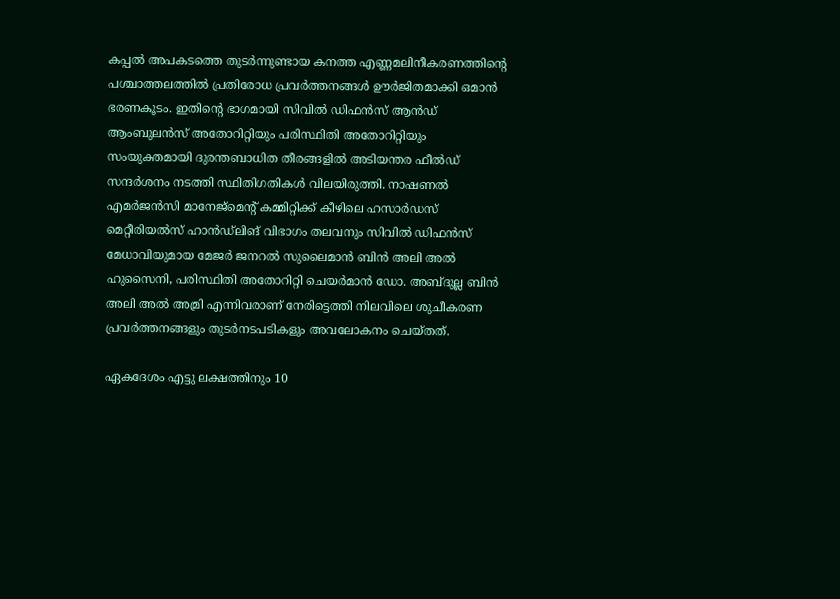കപ്പൽ അപകടത്തെ തുടർന്നുണ്ടായ കനത്ത എണ്ണമലിനീകരണത്തിന്റെ പശ്ചാത്തലത്തിൽ പ്രതിരോധ പ്രവർത്തനങ്ങൾ ഊർജിതമാക്കി ഒമാൻ ഭരണകൂടം. ഇതിന്റെ ഭാഗമായി സിവിൽ ഡിഫൻസ് ആൻഡ് ആംബുലൻസ് അതോറിറ്റിയും പരിസ്ഥിതി അതോറിറ്റിയും സംയുക്തമായി ദുരന്തബാധിത തീരങ്ങളിൽ അടിയന്തര ഫീൽഡ് സന്ദർശനം നടത്തി സ്ഥിതിഗതികൾ വിലയിരുത്തി. നാഷണൽ എമർജൻസി മാനേജ്‌മെന്റ് കമ്മിറ്റിക്ക് കീഴിലെ ഹസാർഡസ് മെറ്റീരിയൽസ് ഹാൻഡ്‌ലിങ് വിഭാഗം തലവനും സിവിൽ ഡിഫൻസ് മേധാവിയുമായ മേജർ ജനറൽ സുലൈമാൻ ബിൻ അലി അൽ ഹുസൈനി, പരിസ്ഥിതി അതോറിറ്റി ചെയർമാൻ ഡോ. അബ്ദുല്ല ബിൻ അലി അൽ അമ്രി എന്നിവരാണ് നേരിട്ടെത്തി നിലവിലെ ശുചീകരണ പ്രവർത്തനങ്ങളും തുടർനടപടികളും അവലോകനം ചെയ്തത്.

ഏകദേശം എട്ടു ലക്ഷത്തിനും 10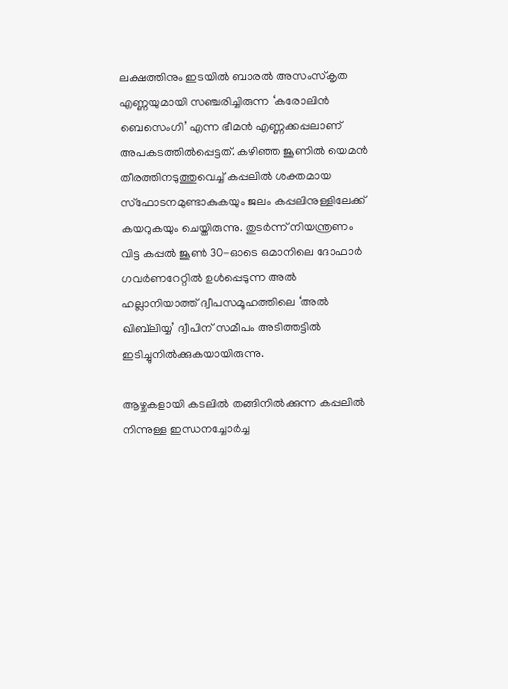ലക്ഷത്തിനും ഇടയിൽ ബാരൽ അസംസ്‌കൃത എണ്ണയുമായി സഞ്ചരിച്ചിരുന്ന ‘കരോലിൻ ബെസെംഗി’ എന്ന ഭീമൻ എണ്ണക്കപ്പലാണ് അപകടത്തിൽപ്പെട്ടത്. കഴിഞ്ഞ ജൂണിൽ യെമൻ തീരത്തിനടുത്തുവെച്ച് കപ്പലിൽ ശക്തമായ സ്ഫോടനമുണ്ടാകുകയും ജലം കപ്പലിനുള്ളിലേക്ക് കയറുകയും ചെയ്തിരുന്നു. തുടർന്ന് നിയന്ത്രണം വിട്ട കപ്പൽ ജൂൺ 30-ഓടെ ഒമാനിലെ ദോഫാർ ഗവർണറേറ്റിൽ ഉൾപ്പെടുന്ന അൽ ഹല്ലാനിയാത്ത് ദ്വീപസമൂഹത്തിലെ ‘അൽ ഖിബ്‍ലിയ്യ’ ദ്വീപിന് സമീപം അടിത്തട്ടിൽ ഇടിച്ചുനിൽക്കുകയായിരുന്നു.

ആഴ്ചകളായി കടലിൽ തങ്ങിനിൽക്കുന്ന കപ്പലിൽ നിന്നുള്ള ഇന്ധനച്ചോർച്ച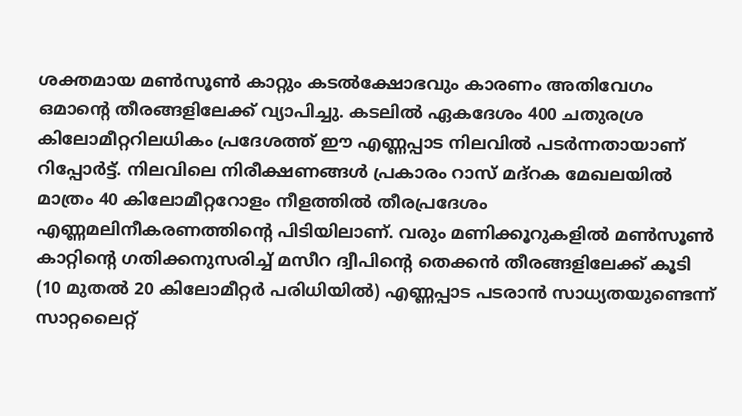ശക്തമായ മൺസൂൺ കാറ്റും കടൽക്ഷോഭവും കാരണം അതിവേഗം ഒമാന്റെ തീരങ്ങളിലേക്ക് വ്യാപിച്ചു. കടലിൽ ഏകദേശം 400 ചതുരശ്ര കിലോമീറ്ററിലധികം പ്രദേശത്ത് ഈ എണ്ണപ്പാട നിലവിൽ പടർന്നതായാണ് റിപ്പോർട്ട്. നിലവിലെ നിരീക്ഷണങ്ങൾ പ്രകാരം റാസ് മദ്‌റക മേഖലയിൽ മാത്രം 40 കിലോമീറ്ററോളം നീളത്തിൽ തീരപ്രദേശം എണ്ണമലിനീകരണത്തിന്റെ പിടിയിലാണ്. വരും മണിക്കൂറുകളിൽ മൺസൂൺ കാറ്റിന്റെ ഗതിക്കനുസരിച്ച് മസീറ ദ്വീപിന്റെ തെക്കൻ തീരങ്ങളിലേക്ക് കൂടി (10 മുതൽ 20 കിലോമീറ്റർ പരിധിയിൽ) എണ്ണപ്പാട പടരാൻ സാധ്യതയുണ്ടെന്ന് സാറ്റലൈറ്റ്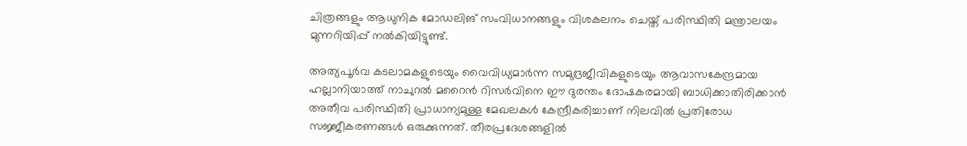ചിത്രങ്ങളും ആധുനിക മോഡലിങ് സംവിധാനങ്ങളും വിശകലനം ചെയ്ത് പരിസ്ഥിതി മന്ത്രാലയം മുന്നറിയിപ്പ് നൽകിയിട്ടുണ്ട്.

അത്യപൂർവ കടലാമകളുടെയും വൈവിധ്യമാർന്ന സമുദ്രജീവികളുടെയും ആവാസകേന്ദ്രമായ ഹല്ലാനിയാത്ത് നാചുറൽ മറൈൻ റിസർവിനെ ഈ ദുരന്തം ദോഷകരമായി ബാധിക്കാതിരിക്കാൻ അതീവ പരിസ്ഥിതി പ്രാധാന്യമുള്ള മേഖലകൾ കേന്ദ്രീകരിച്ചാണ് നിലവിൽ പ്രതിരോധ സജ്ജീകരണങ്ങൾ ഒരുക്കുന്നത്. തീരപ്രദേശങ്ങളിൽ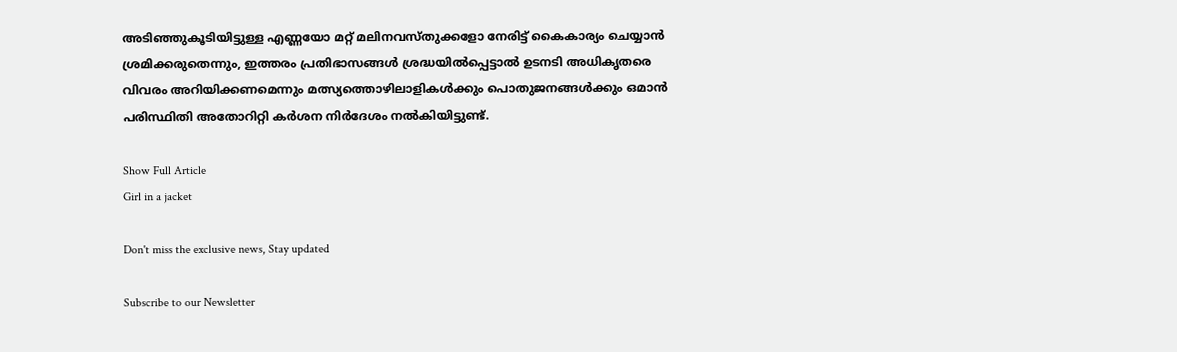അടിഞ്ഞുകൂടിയിട്ടുള്ള എണ്ണയോ മറ്റ് മലിനവസ്തുക്കളോ നേരിട്ട് കൈകാര്യം ചെയ്യാൻ ശ്രമിക്കരുതെന്നും, ഇത്തരം പ്രതിഭാസങ്ങൾ ശ്രദ്ധയിൽപ്പെട്ടാൽ ഉടനടി അധികൃതരെ വിവരം അറിയിക്കണമെന്നും മത്സ്യത്തൊഴിലാളികൾക്കും പൊതുജനങ്ങൾക്കും ഒമാൻ പരിസ്ഥിതി അതോറിറ്റി കർശന നിർദേശം നൽകിയിട്ടുണ്ട്.

Show Full Article
Girl in a jacket

Don't miss the exclusive news, Stay updated

Subscribe to our Newsletter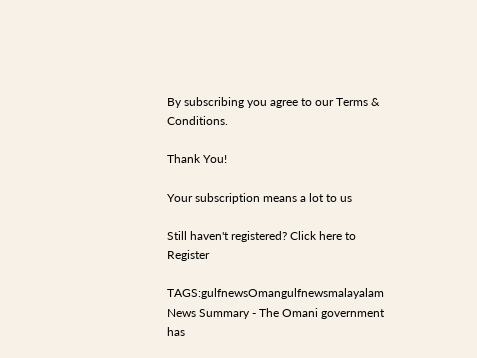By subscribing you agree to our Terms & Conditions.

Thank You!

Your subscription means a lot to us

Still haven't registered? Click here to Register

TAGS:gulfnewsOmangulfnewsmalayalam
News Summary - The Omani government has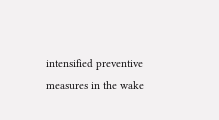intensified preventive measures in the wake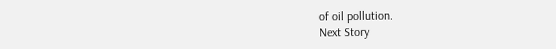of oil pollution.
Next Story